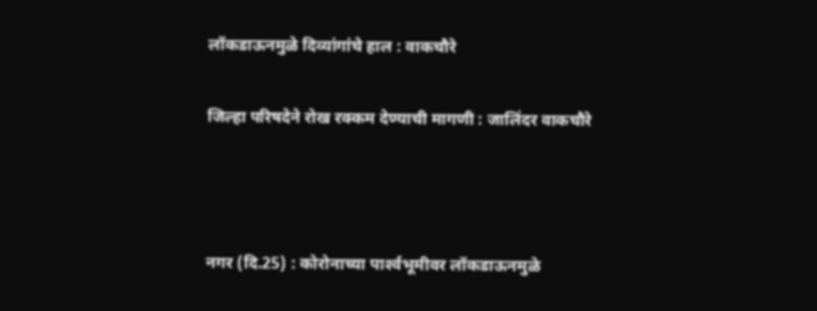लॉकडाऊनमुळे दिव्यांगांचे हाल : वाकचौरे

जिल्हा परिषदेने रोख रक्कम देण्याची मागणी : जालिंदर वाकचौरे



नगर (दि.25) : कोरोनाच्या पार्श्‍वभूमीवर लॉकडाऊनमुळे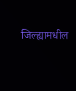जिल्ह्यामधील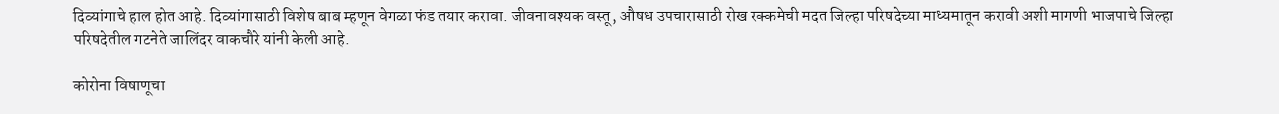दिव्यांगाचे हाल होत आहे. दिव्यांगासाठी विशेष बाब म्हणून वेगळा फंड तयार करावा. जीवनावश्यक वस्तू, औषध उपचारासाठी रोख रक्कमेची मदत जिल्हा परिषदेच्या माध्यमातून करावी अशी मागणी भाजपाचे जिल्हा परिषदेतील गटनेते जालिंदर वाकचौरे यांनी केली आहे.

कोरोना विषाणूचा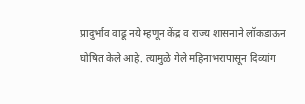प्रादुर्भाव वाढू नये म्हणून केंद्र व राज्य शासनाने लॉकडाऊन घोषित केले आहे. त्यामुळे गेले महिनाभरापासून दिव्यांग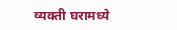व्यक्ती घरामध्ये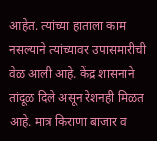आहेत. त्यांच्या हाताला काम नसल्याने त्यांच्यावर उपासमारीची वेळ आली आहे. केंद्र शासनाने तांदूळ दिले असून रेशनही मिळत आहे. मात्र किराणा बाजार व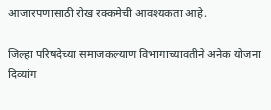आजारपणासाठी रोख रक्कमेची आवश्यकता आहे.

जिल्हा परिषदेच्या समाजकल्याण विभागाच्यावतीने अनेक योजना दिव्यांग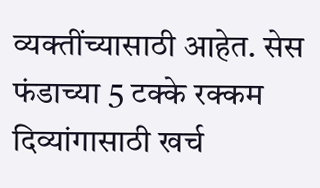व्यक्तींच्यासाठी आहेत. सेस फंडाच्या 5 टक्के रक्कम दिव्यांगासाठी खर्च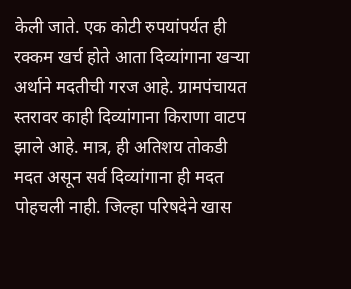केली जाते. एक कोटी रुपयांपर्यत ही रक्कम खर्च होते आता दिव्यांगाना खर्‍या अर्थाने मदतीची गरज आहे. ग्रामपंचायत स्तरावर काही दिव्यांगाना किराणा वाटप झाले आहे. मात्र, ही अतिशय तोकडी मदत असून सर्व दिव्यांगाना ही मदत पोहचली नाही. जिल्हा परिषदेने खास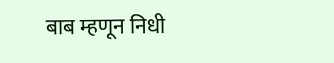बाब म्हणून निधी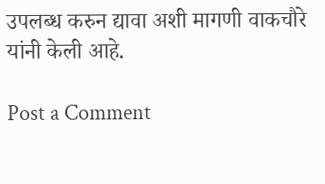उपलब्ध करुन द्यावा अशी मागणी वाकचौरे यांनी केली आहे.

Post a Comment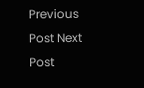Previous Post Next Post